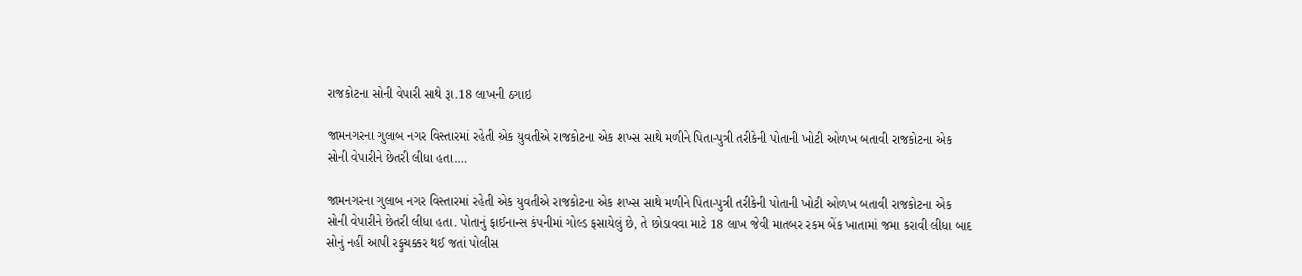રાજકોટના સોની વેપારી સાથે રૂા.18 લાખની ઠગાઇ

જામનગરના ગુલાબ નગર વિસ્તારમાં રહેતી એક યુવતીએ રાજકોટના એક શખ્સ સાથે મળીને પિતા-પુત્રી તરીકેની પોતાની ખોટી ઓળખ બતાવી રાજકોટના એક સોની વેપારીને છેતરી લીધા હતા.…

જામનગરના ગુલાબ નગર વિસ્તારમાં રહેતી એક યુવતીએ રાજકોટના એક શખ્સ સાથે મળીને પિતા-પુત્રી તરીકેની પોતાની ખોટી ઓળખ બતાવી રાજકોટના એક સોની વેપારીને છેતરી લીધા હતા. પોતાનું ફાઈનાન્સ કંપનીમાં ગોલ્ડ ફસાયેલું છે, તે છોડાવવા માટે 18 લાખ જેવી માતબર રકમ બેંક ખાતામાં જમા કરાવી લીધા બાદ સોનું નહીં આપી રફુચક્કર થઈ જતાં પોલીસ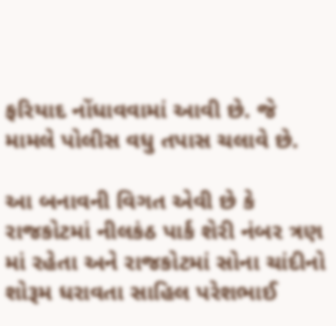ફરિયાદ નોંધાવવામાં આવી છે. જે મામલે પોલીસ વધુ તપાસ ચલાવે છે.

આ બનાવની વિગત એવી છે કે રાજકોટમાં નીલકંઠ પાર્ક શેરી નંબર ત્રણ માં રહેતા અને રાજકોટમાં સોના ચાંદીનો શોરૂમ ધરાવતા સાહિલ પરેશભાઈ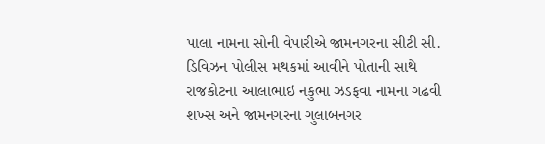પાલા નામના સોની વેપારીએ જામનગરના સીટી સી. ડિવિઝન પોલીસ મથકમાં આવીને પોતાની સાથે રાજકોટના આલાભાઇ નકુભા ઝડફવા નામના ગઢવી શખ્સ અને જામનગરના ગુલાબનગર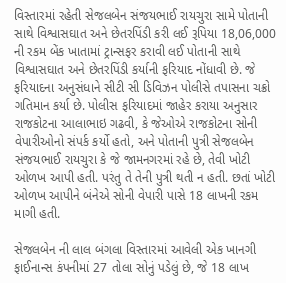વિસ્તારમાં રહેતી સેજલબેન સંજયભાઈ રાયચુરા સામે પોતાની સાથે વિશ્વાસઘાત અને છેતરપિંડી કરી લઈ રૂપિયા 18,06,000 ની રકમ બેંક ખાતામાં ટ્રાન્સફર કરાવી લઈ પોતાની સાથે વિશ્વાસઘાત અને છેતરપિંડી કર્યાની ફરિયાદ નોંધાવી છે. જે ફરિયાદના અનુસંધાને સીટી સી ડિવિઝન પોલીસે તપાસના ચક્રો ગતિમાન કર્યા છે. પોલીસ ફરિયાદમાં જાહેર કરાયા અનુસાર રાજકોટના આલાભાઇ ગઢવી, કે જેઓએ રાજકોટના સોની વેપારીઓનો સંપર્ક કર્યો હતો, અને પોતાની પુત્રી સેજલબેન સંજયભાઈ રાયચુરા કે જે જામનગરમાં રહે છે, તેવી ખોટી ઓળખ આપી હતી. પરંતુ તે તેની પુત્રી થતી ન હતી. છતાં ખોટી ઓળખ આપીને બંનેએ સોની વેપારી પાસે 18 લાખની રકમ માગી હતી.

સેજલબેન ની લાલ બંગલા વિસ્તારમાં આવેલી એક ખાનગી ફાઈનાન્સ કંપનીમાં 27 તોલા સોનું પડેલું છે, જે 18 લાખ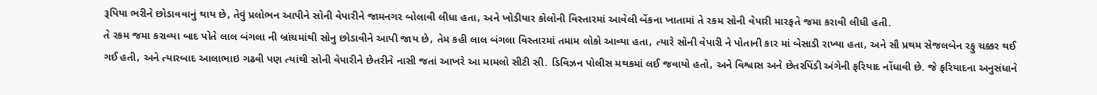રૂપિયા ભરીને છોડાવવાનું થાય છે, તેવું પ્રલોભન આપીને સોની વેપારીને જામનગર બોલાવી લીધા હતા, અને ખોડીયાર કોલોની વિસ્તારમાં આવેલી બેંકના ખાતામાં તે રકમ સોની વેપારી મારફતે જમા કરાવી લીધી હતી.
તે રકમ જમા કરાવ્યા બાદ પોતે લાલ બંગલા ની બ્રાંચમાંથી સોનુ છોડાવીને આપી જાય છે, તેમ કહી લાલ બંગલા વિસ્તારમાં તમામ લોકો આવ્યા હતા, ત્યારે સોની વેપારી ને પોતાની કાર માં બેસાડી રાખ્યા હતા, અને સૌ પ્રથમ સેજલબેન રફુ ચક્કર થઈ ગઈ હતી, અને ત્યારબાદ આલાભાઇ ગઢવી પણ ત્યાંથી સોની વેપારીને છેતરીને નાસી જતાં આખરે આ મામલો સીટી સી. ડિવિઝન પોલીસ મથકમાં લઈ જવાયો હતો, અને વિશ્વાસ અને છેતરપિંડી અંગેની ફરિયાદ નોંધાવી છે. જે ફરિયાદના અનુસંધાને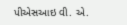પીએસઆઇ વી. એ.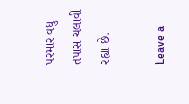પરમાર વધુ તપાસ ચલાવી રહ્યા છે.

Leave a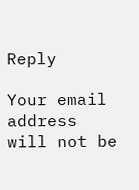Reply

Your email address will not be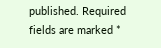published. Required fields are marked *